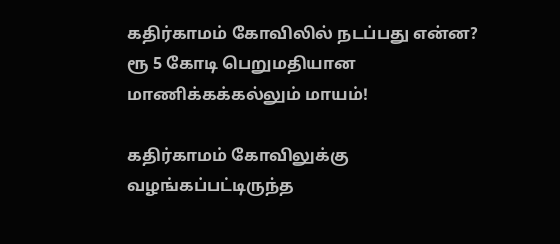கதிர்காமம் கோவிலில் நடப்பது என்ன? ரூ 5 கோடி பெறுமதியான மாணிக்கக்கல்லும் மாயம்!

கதிர்காமம் கோவிலுக்கு வழங்கப்பட்டிருந்த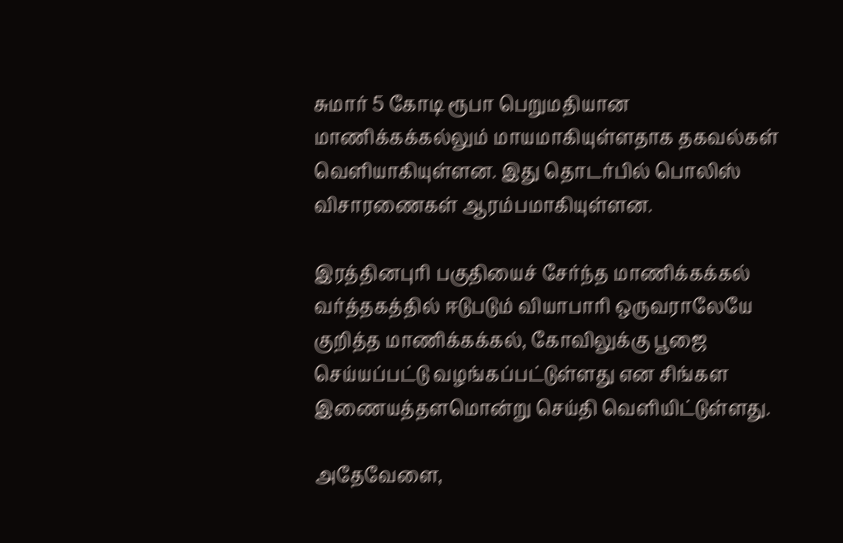சுமார் 5 கோடி ரூபா பெறுமதியான மாணிக்கக்கல்லும் மாயமாகியுள்ளதாக தகவல்கள் வெளியாகியுள்ளன. இது தொடர்பில் பொலிஸ் விசாரணைகள் ஆரம்பமாகியுள்ளன.

இரத்தினபுரி பகுதியைச் சேர்ந்த மாணிக்கக்கல் வர்த்தகத்தில் ஈடுபடும் வியாபாரி ஒருவராலேயே குறித்த மாணிக்கக்கல், கோவிலுக்கு பூஜை செய்யப்பட்டு வழங்கப்பட்டுள்ளது என சிங்கள இணையத்தளமொன்று செய்தி வெளியிட்டுள்ளது.

அதேவேளை,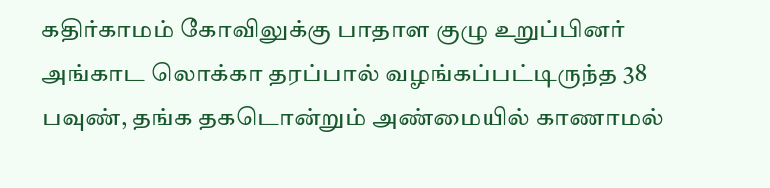கதிர்காமம் கோவிலுக்கு பாதாள குழு உறுப்பினர் அங்காட லொக்கா தரப்பால் வழங்கப்பட்டிருந்த 38 பவுண், தங்க தகடொன்றும் அண்மையில் காணாமல்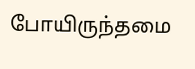போயிருந்தமை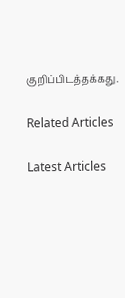குறிப்பிடத்தக்கது.

Related Articles

Latest Articles